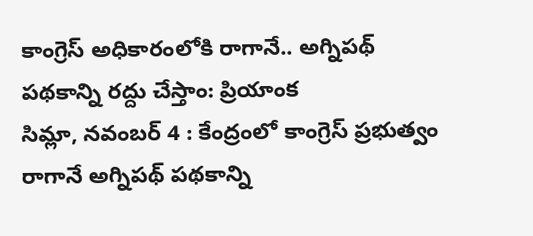కాంగ్రెస్ అధికారంలోకి రాగానే.. అగ్నిపథ్ పథకాన్ని రద్దు చేస్తాం: ప్రియాంక
సిమ్లా, నవంబర్ 4 : కేంద్రంలో కాంగ్రెస్ ప్రభుత్వం రాగానే అగ్నిపథ్ పథకాన్ని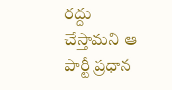రద్దు చేస్తామని ఆ పార్టీ ప్రధాన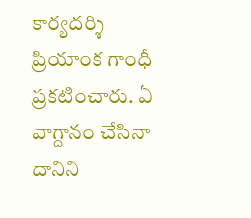కార్యదర్శి ప్రియాంక గాంధీ ప్రకటించారు. ఏ వాగ్దానం చేసినా దానిని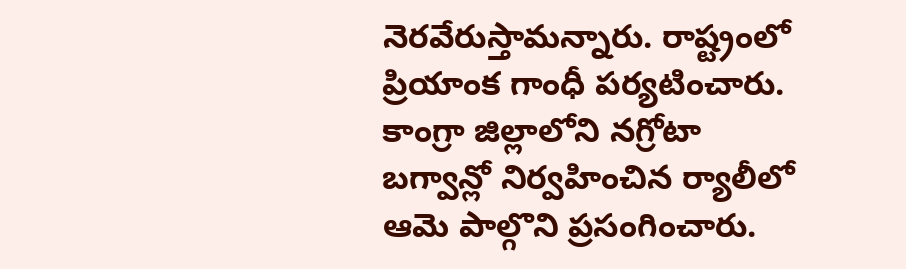నెరవేరుస్తామన్నారు. రాష్ట్రంలో ప్రియాంక గాంధీ పర్యటించారు. కాంగ్రా జిల్లాలోని నగ్రోటా బగ్వాన్లో నిర్వహించిన ర్యాలీలో ఆమె పాల్గొని ప్రసంగించారు.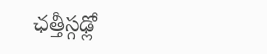ఛత్తీస్గఢ్లో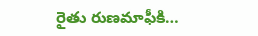రైతు రుణమాఫీకి…